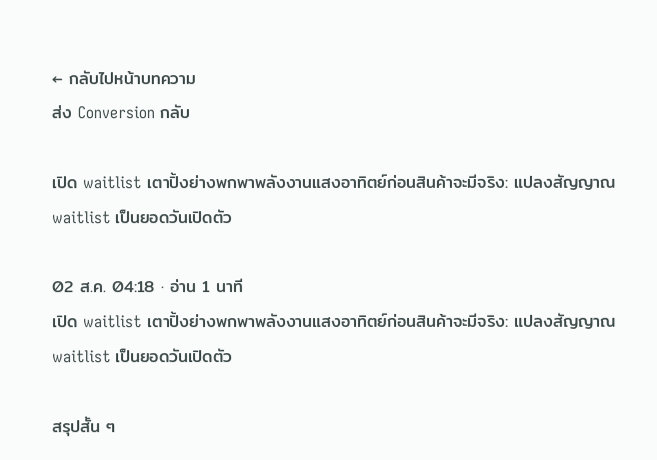← กลับไปหน้าบทความ
ส่ง Conversion กลับ

เปิด waitlist เตาปิ้งย่างพกพาพลังงานแสงอาทิตย์ก่อนสินค้าจะมีจริง: แปลงสัญญาณ waitlist เป็นยอดวันเปิดตัว

02 ส.ค. 04:18 · อ่าน 1 นาที
เปิด waitlist เตาปิ้งย่างพกพาพลังงานแสงอาทิตย์ก่อนสินค้าจะมีจริง: แปลงสัญญาณ waitlist เป็นยอดวันเปิดตัว

สรุปสั้น ๆ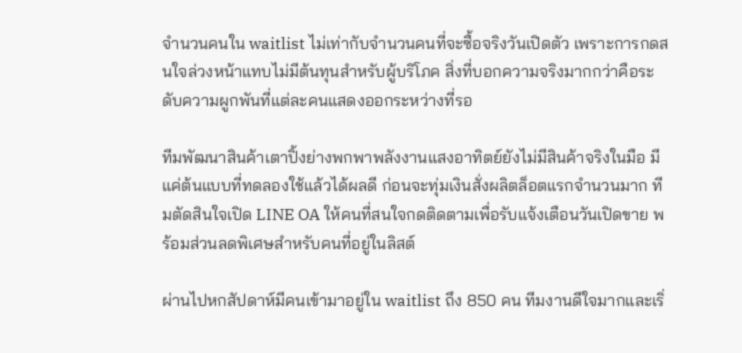จำนวนคนใน waitlist ไม่เท่ากับจำนวนคนที่จะซื้อจริงวันเปิดตัว เพราะการกดสนใจล่วงหน้าแทบไม่มีต้นทุนสำหรับผู้บริโภค สิ่งที่บอกความจริงมากกว่าคือระดับความผูกพันที่แต่ละคนแสดงออกระหว่างที่รอ

ทีมพัฒนาสินค้าเตาปิ้งย่างพกพาพลังงานแสงอาทิตย์ยังไม่มีสินค้าจริงในมือ มีแค่ต้นแบบที่ทดลองใช้แล้วได้ผลดี ก่อนจะทุ่มเงินสั่งผลิตล็อตแรกจำนวนมาก ทีมตัดสินใจเปิด LINE OA ให้คนที่สนใจกดติดตามเพื่อรับแจ้งเตือนวันเปิดขาย พร้อมส่วนลดพิเศษสำหรับคนที่อยู่ในลิสต์

ผ่านไปหกสัปดาห์มีคนเข้ามาอยู่ใน waitlist ถึง 850 คน ทีมงานดีใจมากและเริ่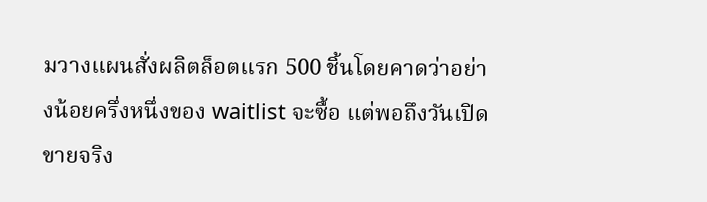มวางแผนสั่งผลิตล็อตแรก 500 ชิ้นโดยคาดว่าอย่างน้อยครึ่งหนึ่งของ waitlist จะซื้อ แต่พอถึงวันเปิดขายจริง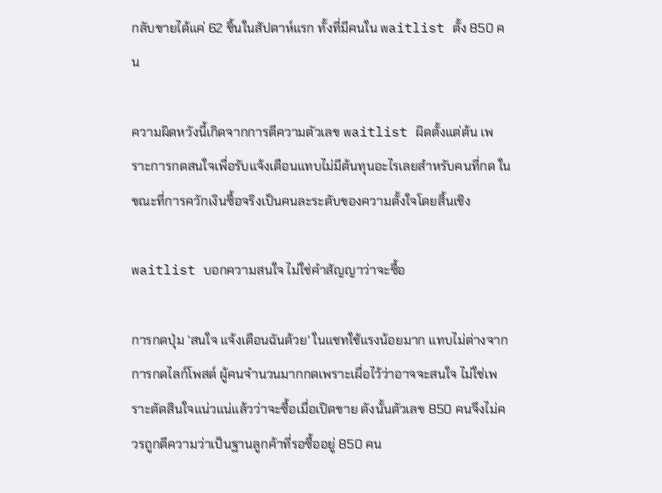กลับขายได้แค่ 62 ชิ้นในสัปดาห์แรก ทั้งที่มีคนใน waitlist ตั้ง 850 คน

ความผิดหวังนี้เกิดจากการตีความตัวเลข waitlist ผิดตั้งแต่ต้น เพราะการกดสนใจเพื่อรับแจ้งเตือนแทบไม่มีต้นทุนอะไรเลยสำหรับคนที่กด ในขณะที่การควักเงินซื้อจริงเป็นคนละระดับของความตั้งใจโดยสิ้นเชิง

waitlist บอกความสนใจ ไม่ใช่คำสัญญาว่าจะซื้อ

การกดปุ่ม 'สนใจ แจ้งเตือนฉันด้วย' ในแชทใช้แรงน้อยมาก แทบไม่ต่างจากการกดไลก์โพสต์ ผู้คนจำนวนมากกดเพราะเผื่อไว้ว่าอาจจะสนใจ ไม่ใช่เพราะตัดสินใจแน่วแน่แล้วว่าจะซื้อเมื่อเปิดขาย ดังนั้นตัวเลข 850 คนจึงไม่ควรถูกตีความว่าเป็นฐานลูกค้าที่รอซื้ออยู่ 850 คน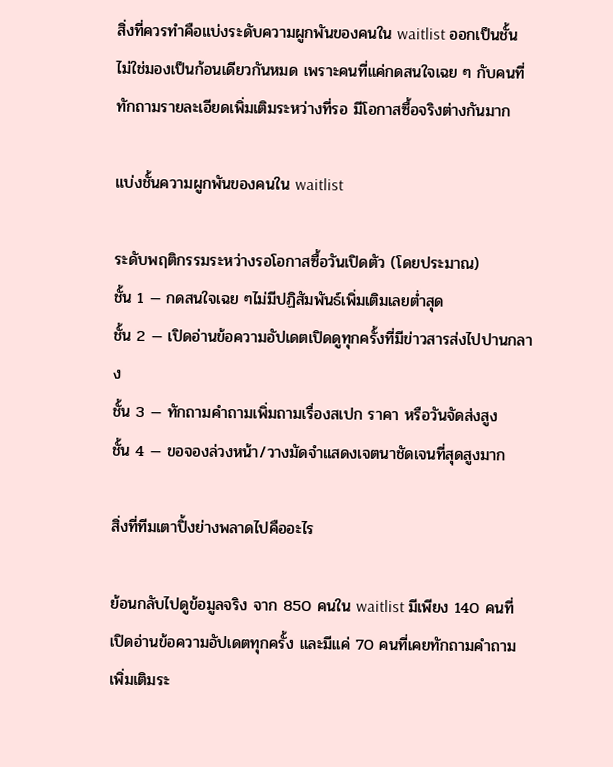สิ่งที่ควรทำคือแบ่งระดับความผูกพันของคนใน waitlist ออกเป็นชั้น ไม่ใช่มองเป็นก้อนเดียวกันหมด เพราะคนที่แค่กดสนใจเฉย ๆ กับคนที่ทักถามรายละเอียดเพิ่มเติมระหว่างที่รอ มีโอกาสซื้อจริงต่างกันมาก

แบ่งชั้นความผูกพันของคนใน waitlist

ระดับพฤติกรรมระหว่างรอโอกาสซื้อวันเปิดตัว (โดยประมาณ)
ชั้น 1 — กดสนใจเฉย ๆไม่มีปฏิสัมพันธ์เพิ่มเติมเลยต่ำสุด
ชั้น 2 — เปิดอ่านข้อความอัปเดตเปิดดูทุกครั้งที่มีข่าวสารส่งไปปานกลาง
ชั้น 3 — ทักถามคำถามเพิ่มถามเรื่องสเปก ราคา หรือวันจัดส่งสูง
ชั้น 4 — ขอจองล่วงหน้า/วางมัดจำแสดงเจตนาชัดเจนที่สุดสูงมาก

สิ่งที่ทีมเตาปิ้งย่างพลาดไปคืออะไร

ย้อนกลับไปดูข้อมูลจริง จาก 850 คนใน waitlist มีเพียง 140 คนที่เปิดอ่านข้อความอัปเดตทุกครั้ง และมีแค่ 70 คนที่เคยทักถามคำถามเพิ่มเติมระ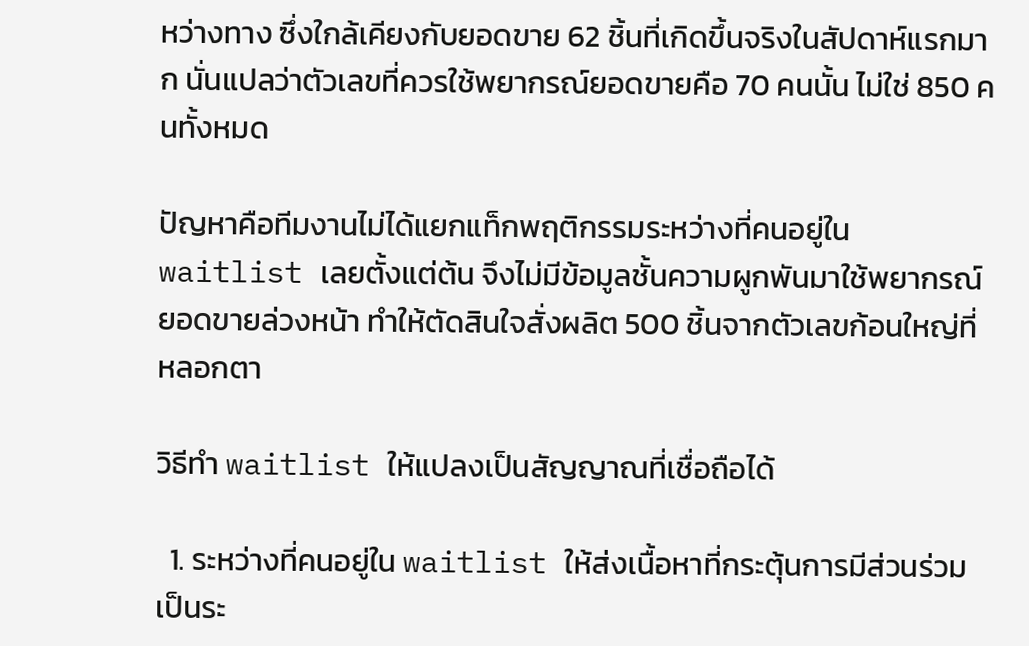หว่างทาง ซึ่งใกล้เคียงกับยอดขาย 62 ชิ้นที่เกิดขึ้นจริงในสัปดาห์แรกมาก นั่นแปลว่าตัวเลขที่ควรใช้พยากรณ์ยอดขายคือ 70 คนนั้น ไม่ใช่ 850 คนทั้งหมด

ปัญหาคือทีมงานไม่ได้แยกแท็กพฤติกรรมระหว่างที่คนอยู่ใน waitlist เลยตั้งแต่ต้น จึงไม่มีข้อมูลชั้นความผูกพันมาใช้พยากรณ์ยอดขายล่วงหน้า ทำให้ตัดสินใจสั่งผลิต 500 ชิ้นจากตัวเลขก้อนใหญ่ที่หลอกตา

วิธีทำ waitlist ให้แปลงเป็นสัญญาณที่เชื่อถือได้

  1. ระหว่างที่คนอยู่ใน waitlist ให้ส่งเนื้อหาที่กระตุ้นการมีส่วนร่วมเป็นระ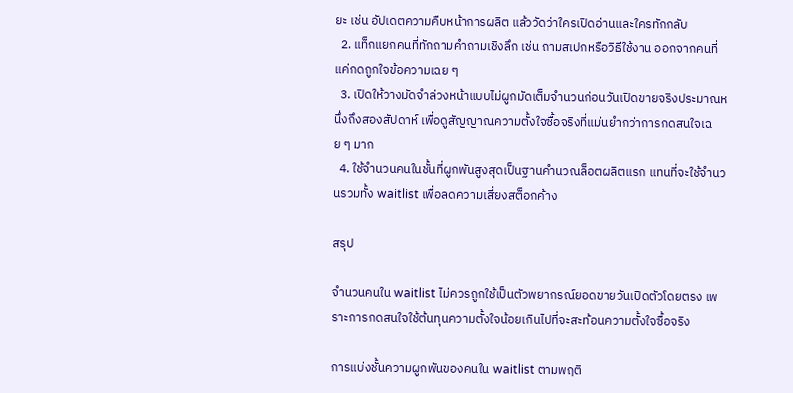ยะ เช่น อัปเดตความคืบหน้าการผลิต แล้ววัดว่าใครเปิดอ่านและใครทักกลับ
  2. แท็กแยกคนที่ทักถามคำถามเชิงลึก เช่น ถามสเปกหรือวิธีใช้งาน ออกจากคนที่แค่กดถูกใจข้อความเฉย ๆ
  3. เปิดให้วางมัดจำล่วงหน้าแบบไม่ผูกมัดเต็มจำนวนก่อนวันเปิดขายจริงประมาณหนึ่งถึงสองสัปดาห์ เพื่อดูสัญญาณความตั้งใจซื้อจริงที่แม่นยำกว่าการกดสนใจเฉย ๆ มาก
  4. ใช้จำนวนคนในชั้นที่ผูกพันสูงสุดเป็นฐานคำนวณล็อตผลิตแรก แทนที่จะใช้จำนวนรวมทั้ง waitlist เพื่อลดความเสี่ยงสต็อกค้าง

สรุป

จำนวนคนใน waitlist ไม่ควรถูกใช้เป็นตัวพยากรณ์ยอดขายวันเปิดตัวโดยตรง เพราะการกดสนใจใช้ต้นทุนความตั้งใจน้อยเกินไปที่จะสะท้อนความตั้งใจซื้อจริง

การแบ่งชั้นความผูกพันของคนใน waitlist ตามพฤติ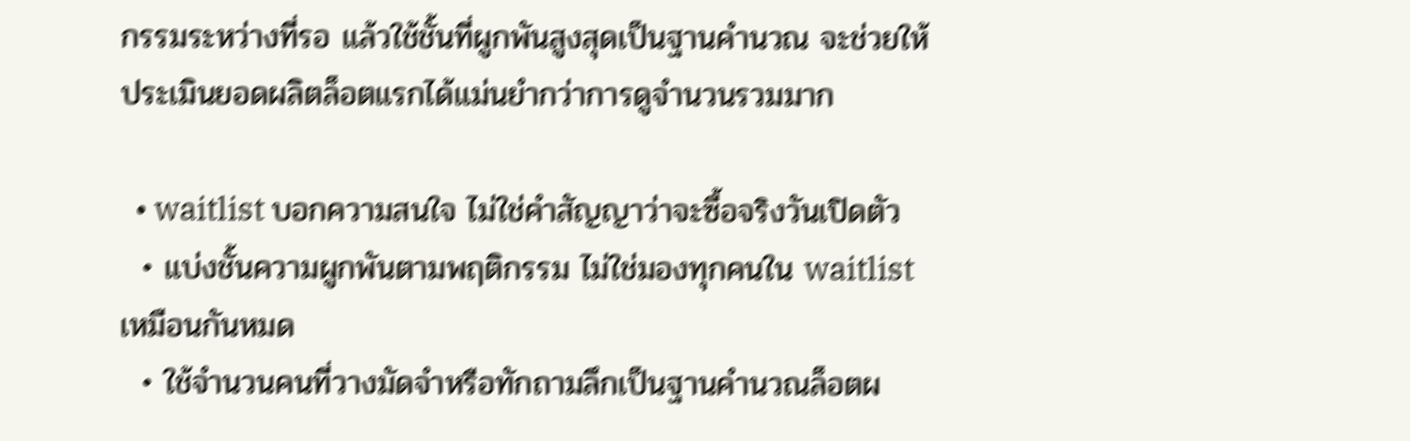กรรมระหว่างที่รอ แล้วใช้ชั้นที่ผูกพันสูงสุดเป็นฐานคำนวณ จะช่วยให้ประเมินยอดผลิตล็อตแรกได้แม่นยำกว่าการดูจำนวนรวมมาก

  • waitlist บอกความสนใจ ไม่ใช่คำสัญญาว่าจะซื้อจริงวันเปิดตัว
  • แบ่งชั้นความผูกพันตามพฤติกรรม ไม่ใช่มองทุกคนใน waitlist เหมือนกันหมด
  • ใช้จำนวนคนที่วางมัดจำหรือทักถามลึกเป็นฐานคำนวณล็อตผ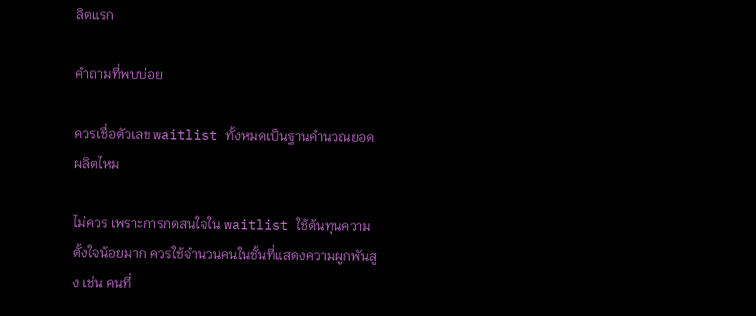ลิตแรก

คำถามที่พบบ่อย

ควรเชื่อตัวเลข waitlist ทั้งหมดเป็นฐานคำนวณยอดผลิตไหม

ไม่ควร เพราะการกดสนใจใน waitlist ใช้ต้นทุนความตั้งใจน้อยมาก ควรใช้จำนวนคนในชั้นที่แสดงความผูกพันสูง เช่น คนที่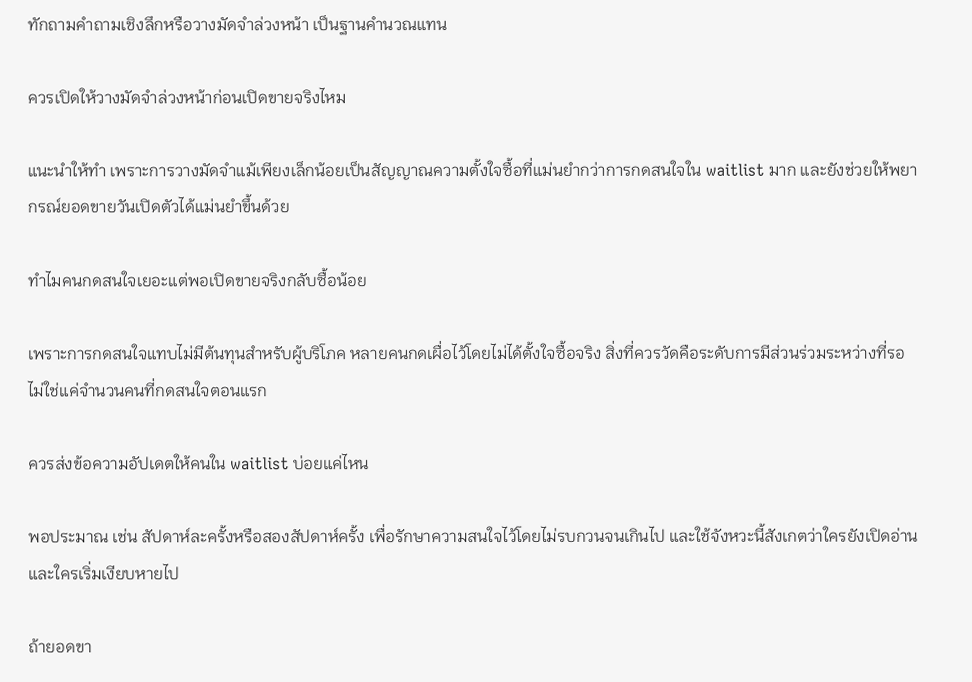ทักถามคำถามเชิงลึกหรือวางมัดจำล่วงหน้า เป็นฐานคำนวณแทน

ควรเปิดให้วางมัดจำล่วงหน้าก่อนเปิดขายจริงไหม

แนะนำให้ทำ เพราะการวางมัดจำแม้เพียงเล็กน้อยเป็นสัญญาณความตั้งใจซื้อที่แม่นยำกว่าการกดสนใจใน waitlist มาก และยังช่วยให้พยากรณ์ยอดขายวันเปิดตัวได้แม่นยำขึ้นด้วย

ทำไมคนกดสนใจเยอะแต่พอเปิดขายจริงกลับซื้อน้อย

เพราะการกดสนใจแทบไม่มีต้นทุนสำหรับผู้บริโภค หลายคนกดเผื่อไว้โดยไม่ได้ตั้งใจซื้อจริง สิ่งที่ควรวัดคือระดับการมีส่วนร่วมระหว่างที่รอ ไม่ใช่แค่จำนวนคนที่กดสนใจตอนแรก

ควรส่งข้อความอัปเดตให้คนใน waitlist บ่อยแค่ไหน

พอประมาณ เช่น สัปดาห์ละครั้งหรือสองสัปดาห์ครั้ง เพื่อรักษาความสนใจไว้โดยไม่รบกวนจนเกินไป และใช้จังหวะนี้สังเกตว่าใครยังเปิดอ่านและใครเริ่มเงียบหายไป

ถ้ายอดขา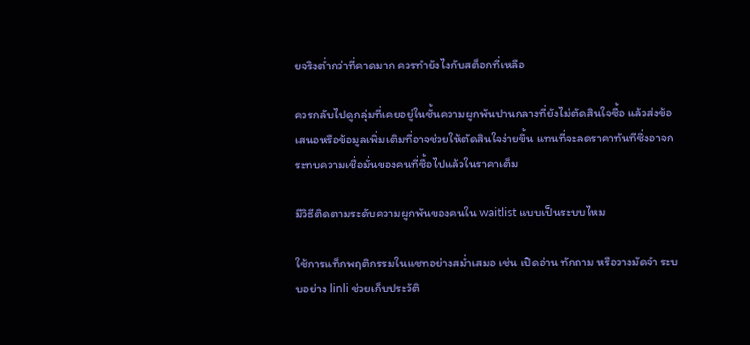ยจริงต่ำกว่าที่คาดมาก ควรทำยังไงกับสต็อกที่เหลือ

ควรกลับไปดูกลุ่มที่เคยอยู่ในชั้นความผูกพันปานกลางที่ยังไม่ตัดสินใจซื้อ แล้วส่งข้อเสนอหรือข้อมูลเพิ่มเติมที่อาจช่วยให้ตัดสินใจง่ายขึ้น แทนที่จะลดราคาทันทีซึ่งอาจกระทบความเชื่อมั่นของคนที่ซื้อไปแล้วในราคาเต็ม

มีวิธีติดตามระดับความผูกพันของคนใน waitlist แบบเป็นระบบไหม

ใช้การแท็กพฤติกรรมในแชทอย่างสม่ำเสมอ เช่น เปิดอ่าน ทักถาม หรือวางมัดจำ ระบบอย่าง linli ช่วยเก็บประวัติ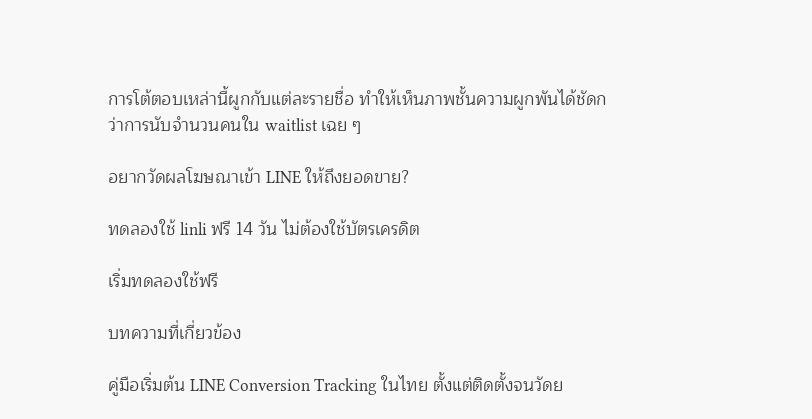การโต้ตอบเหล่านี้ผูกกับแต่ละรายชื่อ ทำให้เห็นภาพชั้นความผูกพันได้ชัดกว่าการนับจำนวนคนใน waitlist เฉย ๆ

อยากวัดผลโฆษณาเข้า LINE ให้ถึงยอดขาย?

ทดลองใช้ linli ฟรี 14 วัน ไม่ต้องใช้บัตรเครดิต

เริ่มทดลองใช้ฟรี

บทความที่เกี่ยวข้อง

คู่มือเริ่มต้น LINE Conversion Tracking ในไทย ตั้งแต่ติดตั้งจนวัดย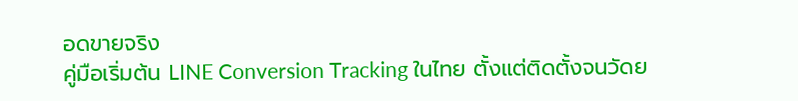อดขายจริง
คู่มือเริ่มต้น LINE Conversion Tracking ในไทย ตั้งแต่ติดตั้งจนวัดย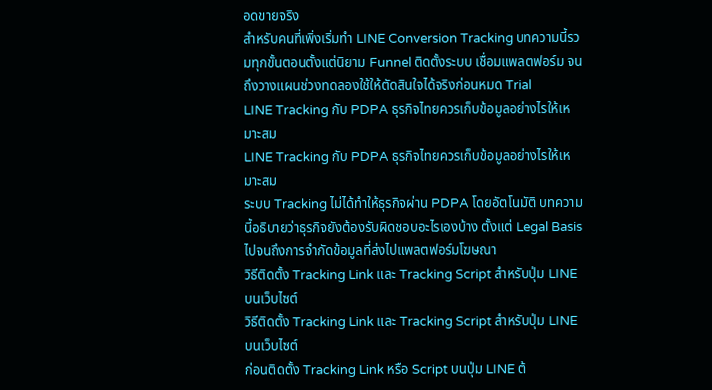อดขายจริง
สำหรับคนที่เพิ่งเริ่มทำ LINE Conversion Tracking บทความนี้รวมทุกขั้นตอนตั้งแต่นิยาม Funnel ติดตั้งระบบ เชื่อมแพลตฟอร์ม จนถึงวางแผนช่วงทดลองใช้ให้ตัดสินใจได้จริงก่อนหมด Trial
LINE Tracking กับ PDPA ธุรกิจไทยควรเก็บข้อมูลอย่างไรให้เหมาะสม
LINE Tracking กับ PDPA ธุรกิจไทยควรเก็บข้อมูลอย่างไรให้เหมาะสม
ระบบ Tracking ไม่ได้ทำให้ธุรกิจผ่าน PDPA โดยอัตโนมัติ บทความนี้อธิบายว่าธุรกิจยังต้องรับผิดชอบอะไรเองบ้าง ตั้งแต่ Legal Basis ไปจนถึงการจำกัดข้อมูลที่ส่งไปแพลตฟอร์มโฆษณา
วิธีติดตั้ง Tracking Link และ Tracking Script สำหรับปุ่ม LINE บนเว็บไซต์
วิธีติดตั้ง Tracking Link และ Tracking Script สำหรับปุ่ม LINE บนเว็บไซต์
ก่อนติดตั้ง Tracking Link หรือ Script บนปุ่ม LINE ต้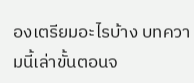องเตรียมอะไรบ้าง บทความนี้เล่าขั้นตอนจ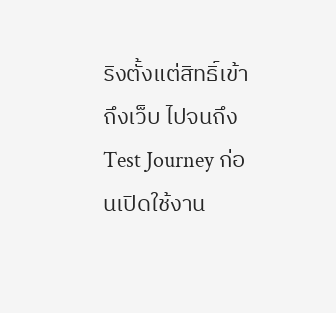ริงตั้งแต่สิทธิ์เข้าถึงเว็บ ไปจนถึง Test Journey ก่อนเปิดใช้งาน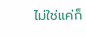ไม่ใช่แค่ก็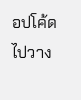อปโค้ดไปวาง